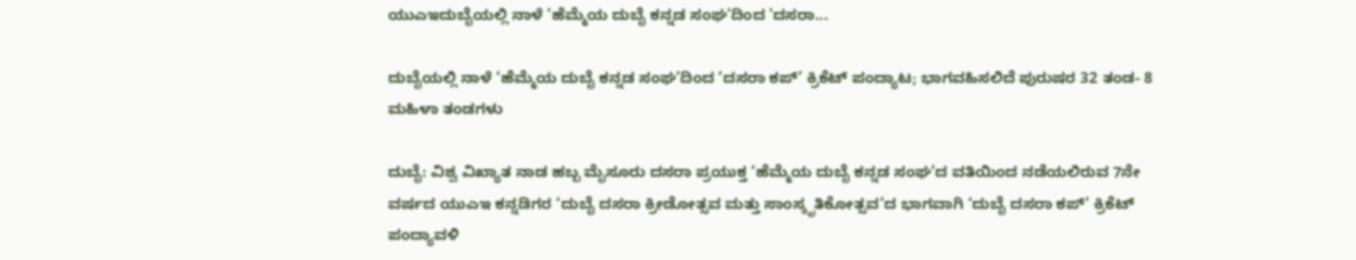ಯುಎಇದುಬೈಯಲ್ಲಿ ನಾಳೆ 'ಹೆಮ್ಮೆಯ ದುಬೈ ಕನ್ನಡ ಸಂಘ'ದಿಂದ 'ದಸರಾ...

ದುಬೈಯಲ್ಲಿ ನಾಳೆ ‘ಹೆಮ್ಮೆಯ ದುಬೈ ಕನ್ನಡ ಸಂಘ’ದಿಂದ ‘ದಸರಾ ಕಪ್’ ಕ್ರಿಕೆಟ್ ಪಂದ್ಯಾಟ; ಭಾಗವಹಿಸಲಿದೆ ಪುರುಷರ 32 ತಂಡ- 8 ಮಹಿಳಾ ತಂಡಗಳು

ದುಬೈ: ವಿಶ್ವ ವಿಖ್ಯಾತ ನಾಡ ಹಬ್ಬ ಮೈಸೂರು ದಸರಾ ಪ್ರಯುಕ್ತ ‘ಹೆಮ್ಮೆಯ ದುಬೈ ಕನ್ನಡ ಸಂಘ’ದ ವತಿಯಿಂದ ನಡೆಯಲಿರುವ 7ನೇ ವರ್ಷದ ಯುಎಇ ಕನ್ನಡಿಗರ ‘ದುಬೈ ದಸರಾ ಕ್ರೀಡೋತ್ಸವ ಮತ್ತು ಸಾಂಸ್ಕೃತಿಕೋತ್ಸವ’ದ ಭಾಗವಾಗಿ ‘ದುಬೈ ದಸರಾ ಕಪ್’ ಕ್ರಿಕೆಟ್ ಪಂದ್ಯಾವಳಿ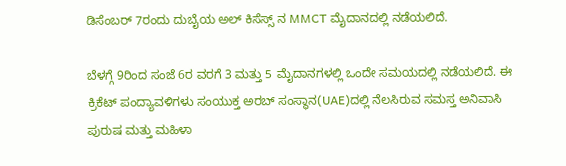ಡಿಸೆಂಬರ್ 7ರಂದು ದುಬೈಯ ಅಲ್ ಕಿಸೆಸ್ಸ್ ನ MMCT ಮೈದಾನದಲ್ಲಿ ನಡೆಯಲಿದೆ.

ಬೆಳಗ್ಗೆ 9ರಿಂದ ಸಂಜೆ 6ರ ವರಗೆ 3 ಮತ್ತು 5 ಮೈದಾನಗಳಲ್ಲಿ ಒಂದೇ ಸಮಯದಲ್ಲಿ ನಡೆಯಲಿದೆ. ಈ ಕ್ರಿಕೆಟ್ ಪಂದ್ಯಾವಳಿಗಳು ಸಂಯುಕ್ತ ಅರಬ್ ಸಂಸ್ಥಾನ(UAE)ದಲ್ಲಿ ನೆಲಸಿರುವ ಸಮಸ್ತ ಅನಿವಾಸಿ ಪುರುಷ ಮತ್ತು ಮಹಿಳಾ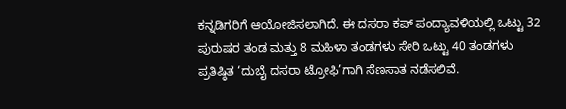ಕನ್ನಡಿಗರಿಗೆ ಆಯೋಜಿಸಲಾಗಿದೆ. ಈ ದಸರಾ ಕಪ್ ಪಂದ್ಯಾವಳಿಯಲ್ಲಿ ಒಟ್ಟು 32 ಪುರುಷರ ತಂಡ ಮತ್ತು 8 ಮಹಿಳಾ ತಂಡಗಳು ಸೇರಿ ಒಟ್ಟು 40 ತಂಡಗಳು ಪ್ರತಿಷ್ಠಿತ ‘ದುಬೈ ದಸರಾ ಟ್ರೋಫಿ’ಗಾಗಿ ಸೆಣಸಾತ ನಡೆಸಲಿವೆ.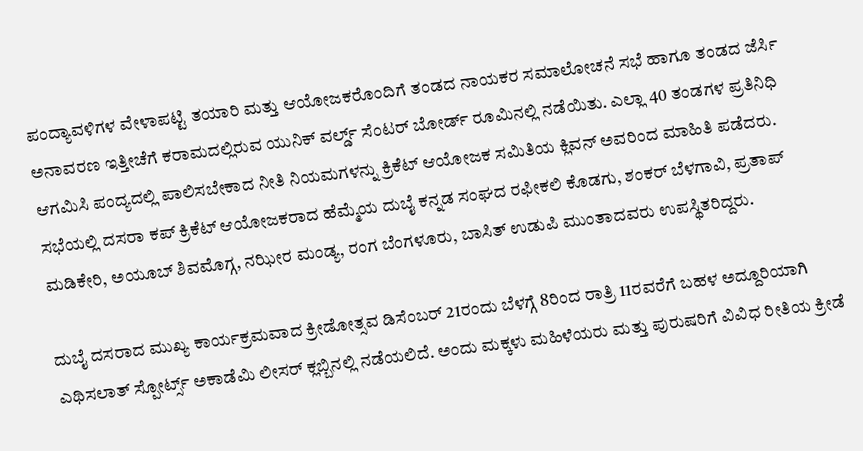ಪಂದ್ಯಾವಳಿಗಳ ವೇಳಾಪಟ್ಟಿ ತಯಾರಿ ಮತ್ತು ಆಯೋಜಕರೊಂದಿಗೆ ತಂಡದ ನಾಯಕರ ಸಮಾಲೋಚನೆ ಸಭೆ ಹಾಗೂ ತಂಡದ ಜೆರ್ಸಿ ಅನಾವರಣ ಇತ್ತೀಚೆಗೆ ಕರಾಮದಲ್ಲಿರುವ ಯುನಿಕ್ ವರ್ಲ್ಡ್ ಸೆಂಟರ್ ಬೋರ್ಡ್ ರೂಮಿನಲ್ಲಿ ನಡೆಯಿತು. ಎಲ್ಲಾ 40 ತಂಡಗಳ ಪ್ರತಿನಿಧಿ ಆಗಮಿಸಿ ಪಂದ್ಯದಲ್ಲಿ ಪಾಲಿಸಬೇಕಾದ ನೀತಿ ನಿಯಮಗಳನ್ನು ಕ್ರಿಕೆಟ್ ಆಯೋಜಕ ಸಮಿತಿಯ ಕ್ಲಿವನ್ ಅವರಿಂದ ಮಾಹಿತಿ ಪಡೆದರು. ಸಭೆಯಲ್ಲಿ ದಸರಾ ಕಪ್ ಕ್ರಿಕೆಟ್ ಆಯೋಜಕರಾದ ಹೆಮ್ಮೆಯ ದುಬೈ ಕನ್ನಡ ಸಂಘದ ರಫೀಕಲಿ ಕೊಡಗು, ಶಂಕರ್ ಬೆಳಗಾವಿ, ಪ್ರತಾಪ್ ಮಡಿಕೇರಿ, ಅಯೂಬ್ ಶಿವಮೊಗ್ಗ, ನಝೀರ ಮಂಡ್ಯ, ರಂಗ ಬೆಂಗಳೂರು, ಬಾಸಿತ್ ಉಡುಪಿ ಮುಂತಾದವರು ಉಪಸ್ಥಿತರಿದ್ದರು.

ದುಬೈ ದಸರಾದ ಮುಖ್ಯ ಕಾರ್ಯಕ್ರಮವಾದ ಕ್ರೀಡೋತ್ಸವ ಡಿಸೆಂಬರ್ 21ರಂದು ಬೆಳಗ್ಗೆ 8ರಿಂದ ರಾತ್ರಿ 11ರವರೆಗೆ ಬಹಳ ಅದ್ದೂರಿಯಾಗಿ ಎಥಿಸಲಾತ್ ಸ್ಪೋರ್ಟ್ಸ್ ಅಕಾಡೆಮಿ ಲೀಸರ್ ಕ್ಲಬ್ಬಿನಲ್ಲಿ ನಡೆಯಲಿದೆ. ಅಂದು ಮಕ್ಕಳು ಮಹಿಳೆಯರು ಮತ್ತು ಪುರುಷರಿಗೆ ವಿವಿಧ ರೀತಿಯ ಕ್ರೀಡೆ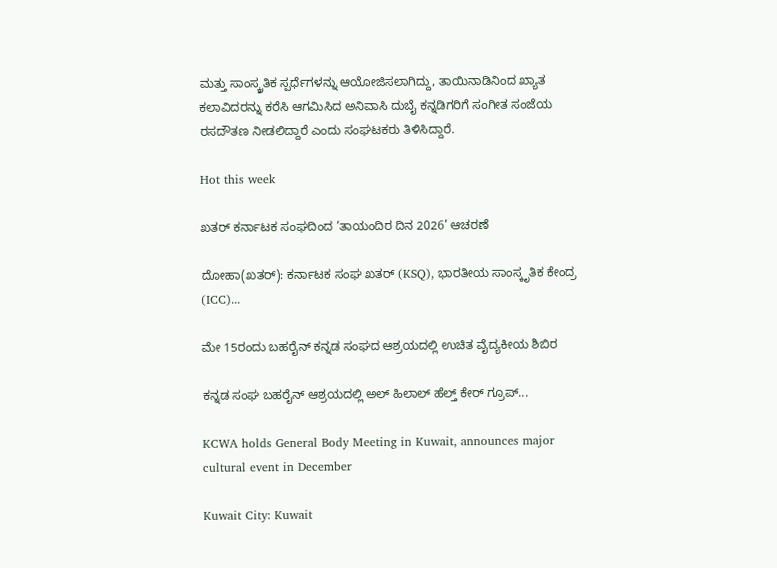ಮತ್ತು ಸಾಂಸ್ಕ್ರತಿಕ ಸ್ಪರ್ಧೆಗಳನ್ನು ಆಯೋಜಿಸಲಾಗಿದ್ದು, ತಾಯಿನಾಡಿನಿಂದ ಖ್ಯಾತ ಕಲಾವಿದರನ್ನು ಕರೆಸಿ ಆಗಮಿಸಿದ ಅನಿವಾಸಿ ದುಬೈ ಕನ್ನಡಿಗರಿಗೆ ಸಂಗೀತ ಸಂಜೆಯ ರಸದೌತಣ ನೀಡಲಿದ್ದಾರೆ ಎಂದು ಸಂಘಟಕರು ತಿಳಿಸಿದ್ದಾರೆ.

Hot this week

ಖತರ್‌ ಕರ್ನಾಟಕ ಸಂಘದಿಂದ ‘ತಾಯಂದಿರ ದಿನ 2026’ ಆಚರಣೆ

ದೋಹಾ(ಖತರ್‌): ಕರ್ನಾಟಕ ಸಂಘ ಖತರ್‌ (KSQ), ಭಾರತೀಯ ಸಾಂಸ್ಕೃತಿಕ ಕೇಂದ್ರ (ICC)...

ಮೇ 15ರಂದು ಬಹರೈನ್ ಕನ್ನಡ ಸಂಘದ ಆಶ್ರಯದಲ್ಲಿ ಉಚಿತ ವೈದ್ಯಕೀಯ ಶಿಬಿರ

ಕನ್ನಡ ಸಂಘ ಬಹರೈನ್ ಆಶ್ರಯದಲ್ಲಿ ಅಲ್ ಹಿಲಾಲ್ ಹೆಲ್ತ್ ಕೇರ್ ಗ್ರೂಪ್...

KCWA holds General Body Meeting in Kuwait, announces major cultural event in December

Kuwait City: Kuwait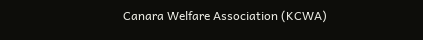Canara Welfare Association (KCWA)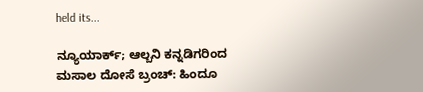held its...

ನ್ಯೂಯಾರ್ಕ್; ಆಲ್ಬನಿ ಕನ್ನಡಿಗರಿಂದ ಮಸಾಲ ದೋಸೆ ಬ್ರಂಚ್: ಹಿಂದೂ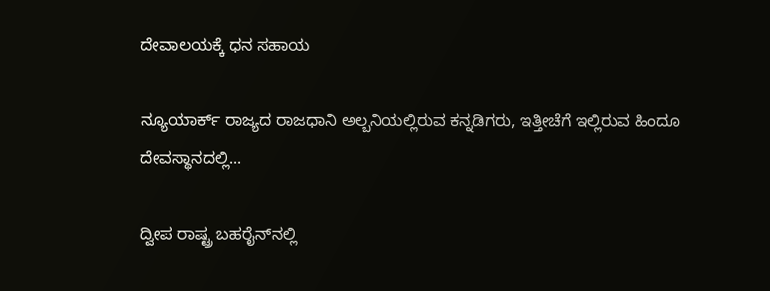ದೇವಾಲಯಕ್ಕೆ ಧನ ಸಹಾಯ

ನ್ಯೂಯಾರ್ಕ್ ರಾಜ್ಯದ ರಾಜಧಾನಿ ಅಲ್ಬನಿಯಲ್ಲಿರುವ ಕನ್ನಡಿಗರು, ಇತ್ತೀಚೆಗೆ ಇಲ್ಲಿರುವ ಹಿಂದೂ ದೇವಸ್ಥಾನದಲ್ಲಿ...

ದ್ವೀಪ ರಾಷ್ಟ್ರ ಬಹರೈನ್‌ನಲ್ಲಿ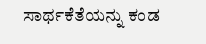ಸಾರ್ಥಕೆತೆಯನ್ನು ಕಂಡ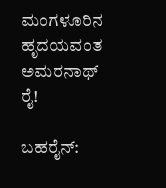ಮಂಗಳೂರಿನ ಹೃದಯವಂತ ಅಮರನಾಥ್ ರೈ!

ಬಹರೈನ್‌: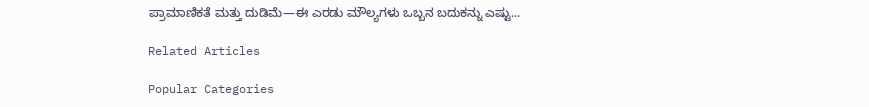ಪ್ರಾಮಾಣಿಕತೆ ಮತ್ತು ದುಡಿಮೆ—ಈ ಎರಡು ಮೌಲ್ಯಗಳು ಒಬ್ಬನ ಬದುಕನ್ನು ಎಷ್ಟು...

Related Articles

Popular Categories